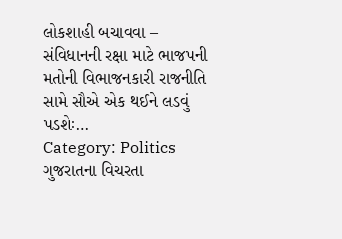લોકશાહી બચાવવા – સંવિધાનની રક્ષા માટે ભાજપની મતોની વિભાજનકારી રાજનીતિ સામે સૌએ એક થઈને લડવું પડશેઃ…
Category: Politics
ગુજરાતના વિચરતા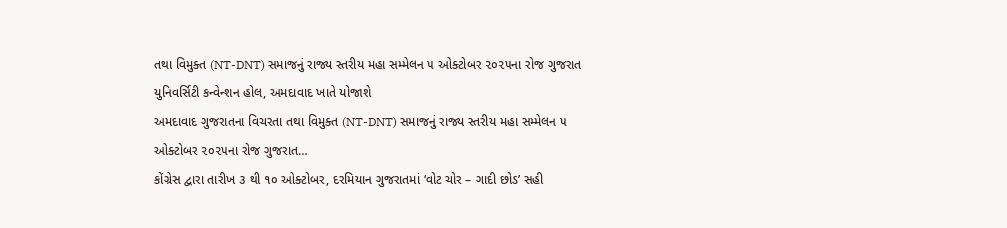તથા વિમુક્ત (NT-DNT) સમાજનું રાજ્ય સ્તરીય મહા સમ્મેલન ૫ ઓક્ટોબર ૨૦૨૫ના રોજ ગુજરાત યુનિવર્સિટી કન્વેન્શન હોલ, અમદાવાદ ખાતે યોજાશે
અમદાવાદ ગુજરાતના વિચરતા તથા વિમુક્ત (NT-DNT) સમાજનું રાજ્ય સ્તરીય મહા સમ્મેલન ૫ ઓક્ટોબર ૨૦૨૫ના રોજ ગુજરાત…
કોંગ્રેસ દ્વારા તારીખ ૩ થી ૧૦ ઓક્ટોબર, દરમિયાન ગુજરાતમાં ‘વોટ ચોર – ગાદી છોડ’ સહી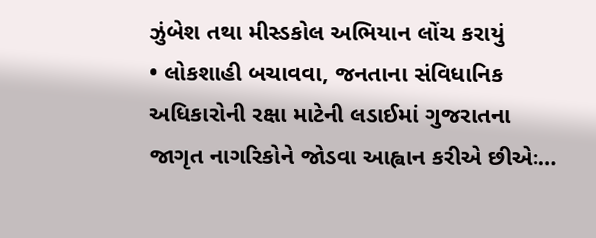ઝુંબેશ તથા મીસ્ડકોલ અભિયાન લોંચ કરાયું
• લોકશાહી બચાવવા, જનતાના સંવિધાનિક અધિકારોની રક્ષા માટેની લડાઈમાં ગુજરાતના જાગૃત નાગરિકોને જોડવા આહ્વાન કરીએ છીએઃ…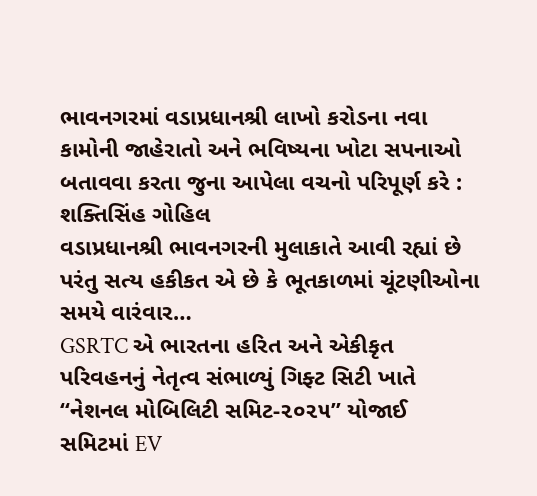ભાવનગરમાં વડાપ્રધાનશ્રી લાખો કરોડના નવા કામોની જાહેરાતો અને ભવિષ્યના ખોટા સપનાઓ બતાવવા કરતા જુના આપેલા વચનો પરિપૂર્ણ કરે : શક્તિસિંહ ગોહિલ
વડાપ્રધાનશ્રી ભાવનગરની મુલાકાતે આવી રહ્યાં છે પરંતુ સત્ય હકીકત એ છે કે ભૂતકાળમાં ચૂંટણીઓના સમયે વારંવાર…
GSRTC એ ભારતના હરિત અને એકીકૃત પરિવહનનું નેતૃત્વ સંભાળ્યું ગિફ્ટ સિટી ખાતે “નેશનલ મોબિલિટી સમિટ-૨૦૨૫” યોજાઈ
સમિટમાં EV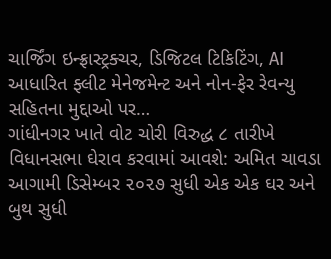ચાર્જિંગ ઇન્ફ્રાસ્ટ્રક્ચર, ડિજિટલ ટિકિટિંગ, AI આધારિત ફ્લીટ મેનેજમેન્ટ અને નોન-ફેર રેવન્યુ સહિતના મુદ્દાઓ પર…
ગાંધીનગર ખાતે વોટ ચોરી વિરુદ્ધ ૮ તારીખે વિધાનસભા ઘેરાવ કરવામાં આવશે: અમિત ચાવડા
આગામી ડિસેમ્બર ૨૦૨૭ સુધી એક એક ઘર અને બુથ સુધી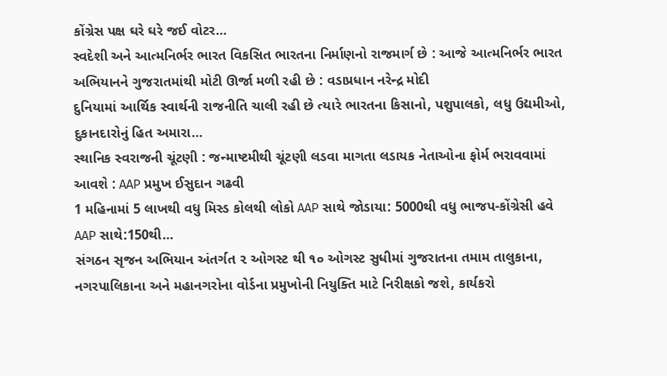કોંગ્રેસ પક્ષ ઘરે ઘરે જઈ વોટર…
સ્વદેશી અને આત્મનિર્ભર ભારત વિકસિત ભારતના નિર્માણનો રાજમાર્ગ છે : આજે આત્મનિર્ભર ભારત અભિયાનને ગુજરાતમાંથી મોટી ઊર્જા મળી રહી છે : વડાપ્રધાન નરેન્દ્ર મોદી
દુનિયામાં આર્થિક સ્વાર્થની રાજનીતિ ચાલી રહી છે ત્યારે ભારતના કિસાનો, પશુપાલકો, લધુ ઉદ્યમીઓ, દુકાનદારોનું હિત અમારા…
સ્થાનિક સ્વરાજની ચૂંટણી : જન્માષ્ટમીથી ચૂંટણી લડવા માગતા લડાયક નેતાઓના ફોર્મ ભરાવવામાં આવશે : AAP પ્રમુખ ઈસુદાન ગઢવી
1 મહિનામાં 5 લાખથી વધુ મિસ્ડ કોલથી લોકો AAP સાથે જોડાયા: 5000થી વધુ ભાજપ-કોંગ્રેસી હવે AAP સાથે:150થી…
સંગઠન સૃજન અભિયાન અંતર્ગત ૨ ઓગસ્ટ થી ૧૦ ઓગસ્ટ સુધીમાં ગુજરાતના તમામ તાલુકાના, નગરપાલિકાના અને મહાનગરોના વોર્ડના પ્રમુખોની નિયુક્તિ માટે નિરીક્ષકો જશે, કાર્યકરો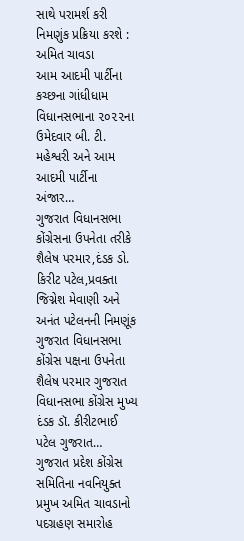સાથે પરામર્શ કરી નિમણુંક પ્રક્રિયા કરશે : અમિત ચાવડા
આમ આદમી પાર્ટીના કચ્છના ગાંધીધામ વિધાનસભાના ૨૦૨૨ના ઉમેદવાર બી. ટી. મહેશ્વરી અને આમ આદમી પાર્ટીના અંજાર…
ગુજરાત વિધાનસભા કોંગ્રેસના ઉપનેતા તરીકે શૈલેષ પરમાર,દંડક ડો. કિરીટ પટેલ,પ્રવક્તા જિગ્નેશ મેવાણી અને અનંત પટેલનની નિમણૂંક
ગુજરાત વિધાનસભા કોંગ્રેસ પક્ષના ઉપનેતા શૈલેષ પરમાર ગુજરાત વિધાનસભા કોંગ્રેસ મુખ્ય દંડક ડૉ. કીરીટભાઈ પટેલ ગુજરાત…
ગુજરાત પ્રદેશ કોંગ્રેસ સમિતિના નવનિયુક્ત પ્રમુખ અમિત ચાવડાનો પદગ્રહણ સમારોહ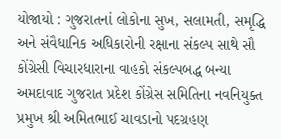યોજાયો : ગુજરાતનાં લોકોના સુખ, સલામતી, સમૃદ્ધિ અને સંવૈધાનિક અધિકારોની રક્ષાના સંકલ્પ સાથે સૌ કોંગ્રેસી વિચારધારાના વાહકો સંકલ્પબદ્ધ બન્યા
અમદાવાદ ગુજરાત પ્રદેશ કોંગ્રેસ સમિતિના નવનિયુક્ત પ્રમુખ શ્રી અમિતભાઈ ચાવડાનો પદગ્રહણ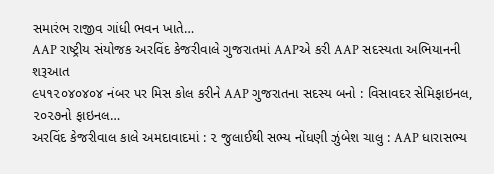સમારંભ રાજીવ ગાંધી ભવન ખાતે…
AAP રાષ્ટ્રીય સંયોજક અરવિંદ કેજરીવાલે ગુજરાતમાં AAPએ કરી AAP સદસ્યતા અભિયાનની શરૂઆત
૯૫૧૨૦૪૦૪૦૪ નંબર પર મિસ કોલ કરીને AAP ગુજરાતના સદસ્ય બનો : વિસાવદર સેમિફાઇનલ, ૨૦૨૭નો ફાઇનલ…
અરવિંદ કેજરીવાલ કાલે અમદાવાદમાં : ૨ જુલાઈથી સભ્ય નોંધણી ઝુંબેશ ચાલુ : AAP ધારાસભ્ય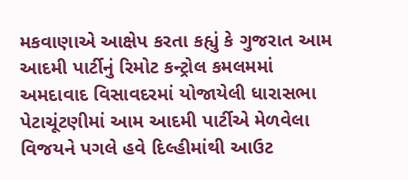મકવાણાએ આક્ષેપ કરતા કહ્યું કે ગુજરાત આમ આદમી પાર્ટીનું રિમોટ કન્ટ્રોલ કમલમમાં
અમદાવાદ વિસાવદરમાં યોજાયેલી ધારાસભા પેટાચૂંટણીમાં આમ આદમી પાર્ટીએ મેળવેલા વિજયને પગલે હવે દિલ્હીમાંથી આઉટ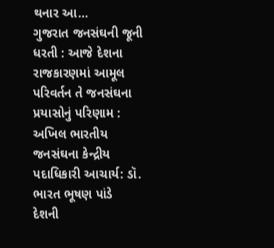થનાર આ…
ગુજરાત જનસંઘની જૂની ધરતી : આજે દેશના રાજકારણમાં આમૂલ પરિવર્તન તે જનસંઘના પ્રયાસોનું પરિણામ : અખિલ ભારતીય જનસંઘના કેન્દ્રીય પદાધિકારી આચાર્ય: ડૉ. ભારત ભૂષણ પાંડે
દેશની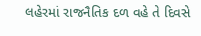લહેરમાં રાજનૈતિક દળ વહે તે દિવસે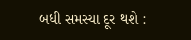બધી સમસ્યા દૂર થશે :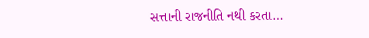સત્તાની રાજનીતિ નથી કરતા…